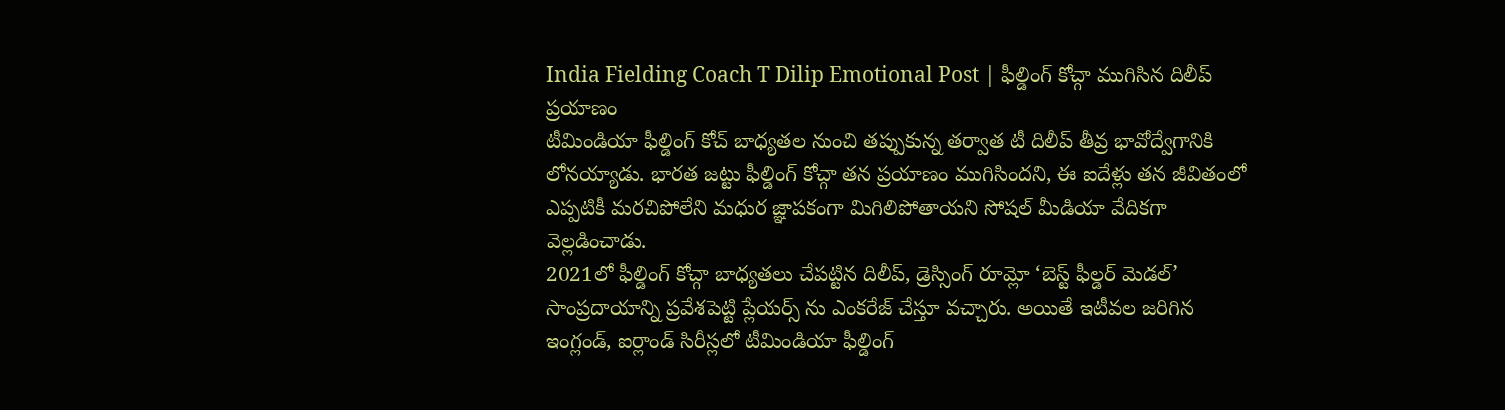India Fielding Coach T Dilip Emotional Post | ఫీల్డింగ్ కోచ్గా ముగిసిన దిలీప్ ప్రయాణం
టీమిండియా ఫీల్డింగ్ కోచ్ బాధ్యతల నుంచి తప్పుకున్న తర్వాత టీ దిలీప్ తీవ్ర భావోద్వేగానికి లోనయ్యాడు. భారత జట్టు ఫీల్డింగ్ కోచ్గా తన ప్రయాణం ముగిసిందని, ఈ ఐదేళ్లు తన జీవితంలో ఎప్పటికీ మరచిపోలేని మధుర జ్ఞాపకంగా మిగిలిపోతాయని సోషల్ మీడియా వేదికగా వెల్లడించాడు.
2021లో ఫీల్డింగ్ కోచ్గా బాధ్యతలు చేపట్టిన దిలీప్, డ్రెస్సింగ్ రూమ్లో ‘బెస్ట్ ఫీల్డర్ మెడల్’ సాంప్రదాయాన్ని ప్రవేశపెట్టి ప్లేయర్స్ ను ఎంకరేజ్ చేస్తూ వచ్చారు. అయితే ఇటీవల జరిగిన ఇంగ్లండ్, ఐర్లాండ్ సిరీస్లలో టీమిండియా ఫీల్డింగ్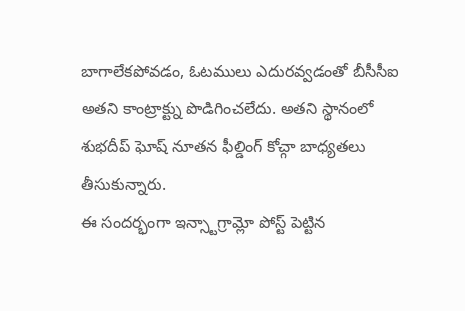బాగాలేకపోవడం, ఓటములు ఎదురవ్వడంతో బీసీసీఐ అతని కాంట్రాక్ట్ను పొడిగించలేదు. అతని స్థానంలో శుభదీప్ ఘోష్ నూతన ఫీల్డింగ్ కోచ్గా బాధ్యతలు తీసుకున్నారు.
ఈ సందర్భంగా ఇన్స్టాగ్రామ్లో పోస్ట్ పెట్టిన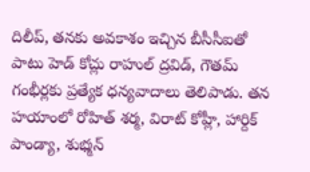దిలీప్, తనకు అవకాశం ఇచ్చిన బీసీసీఐతో పాటు హెడ్ కోచ్లు రాహుల్ ద్రవిడ్, గౌతమ్ గంభీర్లకు ప్రత్యేక ధన్యవాదాలు తెలిపాడు. తన హయాంలో రోహిత్ శర్మ, విరాట్ కోహ్లీ, హార్దిక్ పాండ్యా, శుభ్మన్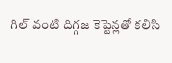గిల్ వంటి దిగ్గజ కెప్టెన్లతో కలిసి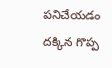పనిచేయడం దక్కిన గొప్ప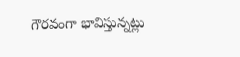గౌరవంగా భావిస్తున్నట్లు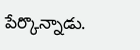పేర్కొన్నాడు.